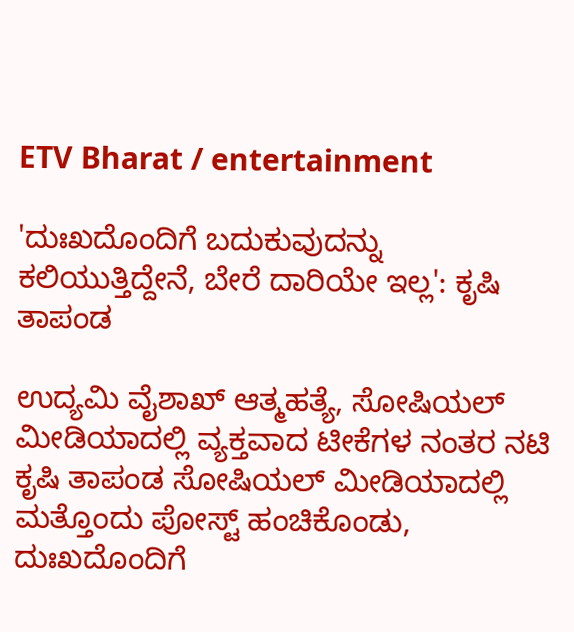ETV Bharat / entertainment

'ದುಃಖದೊಂದಿಗೆ ಬದುಕುವುದನ್ನು ಕಲಿಯುತ್ತಿದ್ದೇನೆ, ಬೇರೆ ದಾರಿಯೇ ಇಲ್ಲ': ಕೃಷಿ ತಾಪಂಡ

ಉದ್ಯಮಿ ವೈಶಾಖ್ ಆತ್ಮಹತ್ಯೆ, ಸೋಷಿಯಲ್ ಮೀಡಿಯಾದಲ್ಲಿ ವ್ಯಕ್ತವಾದ ಟೀಕೆಗಳ ನಂತರ ನಟಿ ಕೃಷಿ ತಾಪಂಡ ಸೋಷಿಯಲ್ ಮೀಡಿಯಾದಲ್ಲಿ ಮತ್ತೊಂದು ಪೋಸ್ಟ್ ಹಂಚಿಕೊಂಡು, ದುಃಖದೊಂದಿಗೆ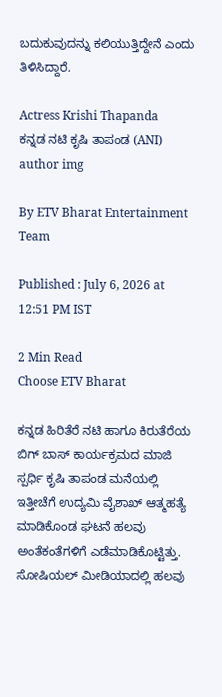ಬದುಕುವುದನ್ನು ಕಲಿಯುತ್ತಿದ್ದೇನೆ ಎಂದು ತಿಳಿಸಿದ್ದಾರೆ.

Actress Krishi Thapanda
ಕನ್ನಡ ನಟಿ ಕೃಷಿ ತಾಪಂಡ (ANI)
author img

By ETV Bharat Entertainment Team

Published : July 6, 2026 at 12:51 PM IST

2 Min Read
Choose ETV Bharat

ಕನ್ನಡ ಹಿರಿತೆರೆ ನಟಿ ಹಾಗೂ ಕಿರುತೆರೆಯ ಬಿಗ್ ಬಾಸ್ ಕಾರ್ಯಕ್ರಮದ ಮಾಜಿ ಸ್ಪರ್ಧಿ ಕೃಷಿ ತಾಪಂಡ ಮನೆಯಲ್ಲಿ ಇತ್ತೀಚೆಗೆ ಉದ್ಯಮಿ ವೈಶಾಖ್ ಆತ್ಮಹತ್ಯೆ ಮಾಡಿಕೊಂಡ ಘಟನೆ ಹಲವು ಅಂತೆಕಂತೆಗಳಿಗೆ ಎಡೆಮಾಡಿಕೊಟ್ಟಿತ್ತು. ಸೋಷಿಯಲ್ ಮೀಡಿಯಾದಲ್ಲಿ ಹಲವು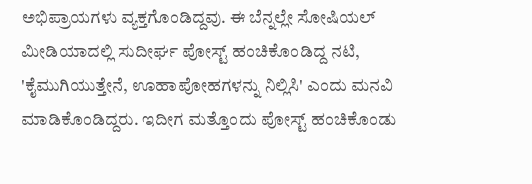ಅಭಿಪ್ರಾಯಗಳು ವ್ಯಕ್ತಗೊಂಡಿದ್ದವು. ಈ ಬೆನ್ನಲ್ಲೇ ಸೋಷಿಯಲ್ ಮೀಡಿಯಾದಲ್ಲಿ ಸುದೀರ್ಘ ಪೋಸ್ಟ್ ಹಂಚಿಕೊಂಡಿದ್ದ ನಟಿ, 'ಕೈಮುಗಿಯುತ್ತೇನೆ, ಊಹಾಪೋಹಗಳನ್ನು ನಿಲ್ಲಿಸಿ' ಎಂದು ಮನವಿ ಮಾಡಿಕೊಂಡಿದ್ದರು. ಇದೀಗ ಮತ್ತೊಂದು ಪೋಸ್ಟ್ ಹಂಚಿಕೊಂಡು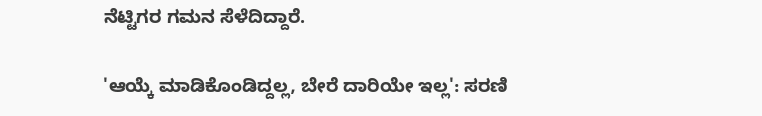ನೆಟ್ಟಿಗರ ಗಮನ ಸೆಳೆದಿದ್ದಾರೆ.

'ಆಯ್ಕೆ ಮಾಡಿಕೊಂಡಿದ್ದಲ್ಲ, ಬೇರೆ ದಾರಿಯೇ ಇಲ್ಲ': ಸರಣಿ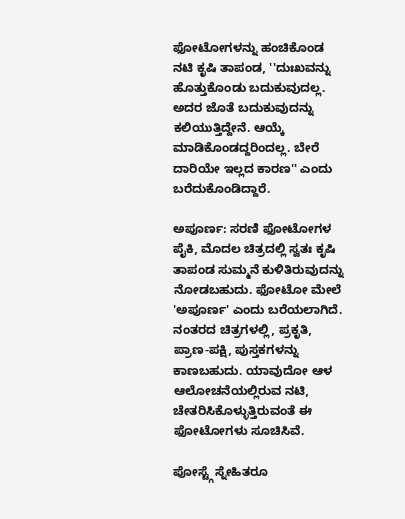ಫೋಟೋಗಳನ್ನು ಹಂಚಿಕೊಂಡ ನಟಿ ಕೃಷಿ ತಾಪಂಡ, ''ದುಃಖವನ್ನು ಹೊತ್ತುಕೊಂಡು ಬದುಕುವುದಲ್ಲ. ಅದರ ಜೊತೆ ಬದುಕುವುದನ್ನು ಕಲಿಯುತ್ತಿದ್ದೇನೆ. ಆಯ್ಕೆ ಮಾಡಿಕೊಂಡದ್ದರಿಂದಲ್ಲ. ಬೇರೆ ದಾರಿಯೇ ಇಲ್ಲದ ಕಾರಣ'' ಎಂದು ಬರೆದುಕೊಂಡಿದ್ದಾರೆ.

ಅಪೂರ್ಣ: ಸರಣಿ ಫೋಟೋಗಳ ಪೈಕಿ, ಮೊದಲ ಚಿತ್ರದಲ್ಲಿ ಸ್ವತಃ ಕೃಷಿ ತಾಪಂಡ ಸುಮ್ಮನೆ ಕುಳಿತಿರುವುದನ್ನು ನೋಡಬಹುದು. ಫೋಟೋ ಮೇಲೆ 'ಅಪೂರ್ಣ' ಎಂದು ಬರೆಯಲಾಗಿದೆ. ನಂತರದ ಚಿತ್ರಗಳಲ್ಲಿ, ಪ್ರಕೃತಿ, ಪ್ರಾಣ-ಪಕ್ಷಿ, ಪುಸ್ತಕಗಳನ್ನು ಕಾಣಬಹುದು. ಯಾವುದೋ ಆಳ ಆಲೋಚನೆಯಲ್ಲಿರುವ ನಟಿ, ಚೇತರಿಸಿಕೊಳ್ಳುತ್ತಿರುವಂತೆ ಈ ಫೋಟೋಗಳು ಸೂಚಿಸಿವೆ.

ಪೋಸ್ಟ್ಗೆ ಸ್ನೇಹಿತರೂ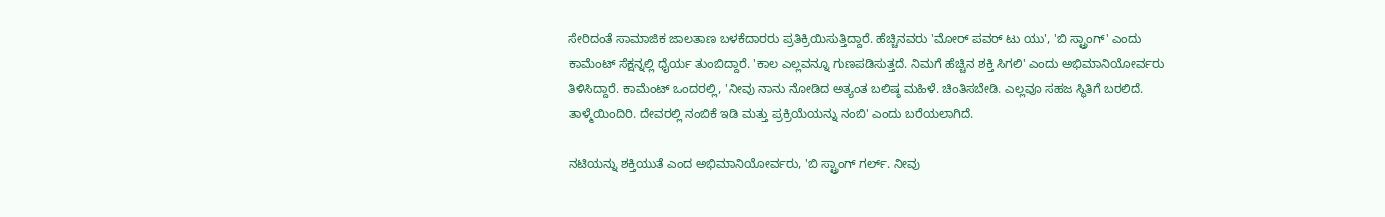ಸೇರಿದಂತೆ ಸಾಮಾಜಿಕ ಜಾಲತಾಣ ಬಳಕೆದಾರರು ಪ್ರತಿಕ್ರಿಯಿಸುತ್ತಿದ್ದಾರೆ. ಹೆಚ್ಚಿನವರು 'ಮೋರ್ ಪವರ್ ಟು ಯು', 'ಬಿ ಸ್ಟ್ರಾಂಗ್' ಎಂದು ಕಾಮೆಂಟ್ ಸೆಕ್ಷನ್ನಲ್ಲಿ ಧೈರ್ಯ ತುಂಬಿದ್ದಾರೆ. 'ಕಾಲ ಎಲ್ಲವನ್ನೂ ಗುಣಪಡಿಸುತ್ತದೆ. ನಿಮಗೆ ಹೆಚ್ಚಿನ ಶಕ್ತಿ ಸಿಗಲಿ' ಎಂದು ಅಭಿಮಾನಿಯೋರ್ವರು ತಿಳಿಸಿದ್ದಾರೆ. ಕಾಮೆಂಟ್ ಒಂದರಲ್ಲಿ, 'ನೀವು ನಾನು ನೋಡಿದ ಅತ್ಯಂತ ಬಲಿಷ್ಠ ಮಹಿಳೆ. ಚಿಂತಿಸಬೇಡಿ. ಎಲ್ಲವೂ ಸಹಜ ಸ್ಥಿತಿಗೆ ಬರಲಿದೆ. ತಾಳ್ಮೆಯಿಂದಿರಿ. ದೇವರಲ್ಲಿ ನಂಬಿಕೆ ಇಡಿ ಮತ್ತು ಪ್ರಕ್ರಿಯೆಯನ್ನು ನಂಬಿ' ಎಂದು ಬರೆಯಲಾಗಿದೆ.

ನಟಿಯನ್ನು ಶಕ್ತಿಯುತೆ ಎಂದ ಅಭಿಮಾನಿಯೋರ್ವರು, 'ಬಿ ಸ್ಟ್ರಾಂಗ್ ಗರ್ಲ್. ನೀವು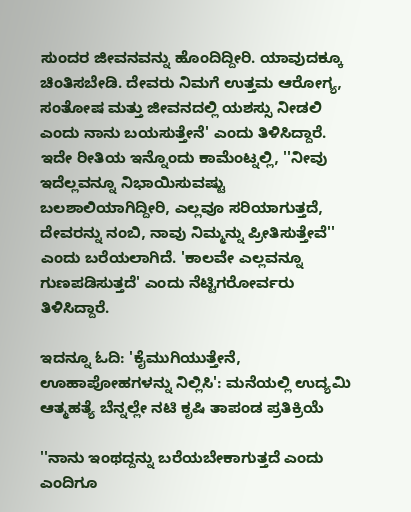ಸುಂದರ ಜೀವನವನ್ನು ಹೊಂದಿದ್ದೀರಿ. ಯಾವುದಕ್ಕೂ ಚಿಂತಿಸಬೇಡಿ. ದೇವರು ನಿಮಗೆ ಉತ್ತಮ ಆರೋಗ್ಯ, ಸಂತೋಷ ಮತ್ತು ಜೀವನದಲ್ಲಿ ಯಶಸ್ಸು ನೀಡಲಿ ಎಂದು ನಾನು ಬಯಸುತ್ತೇನೆ' ಎಂದು ತಿಳಿಸಿದ್ದಾರೆ. ಇದೇ ರೀತಿಯ ಇನ್ನೊಂದು ಕಾಮೆಂಟ್ನಲ್ಲಿ, ''ನೀವು ಇದೆಲ್ಲವನ್ನೂ ನಿಭಾಯಿಸುವಷ್ಟು ಬಲಶಾಲಿಯಾಗಿದ್ದೀರಿ, ಎಲ್ಲವೂ ಸರಿಯಾಗುತ್ತದೆ, ದೇವರನ್ನು ನಂಬಿ, ನಾವು ನಿಮ್ಮನ್ನು ಪ್ರೀತಿಸುತ್ತೇವೆ'' ಎಂದು ಬರೆಯಲಾಗಿದೆ. 'ಕಾಲವೇ ಎಲ್ಲವನ್ನೂ ಗುಣಪಡಿಸುತ್ತದೆ' ಎಂದು ನೆಟ್ಟಿಗರೋರ್ವರು ತಿಳಿಸಿದ್ದಾರೆ.

ಇದನ್ನೂ ಓದಿ: 'ಕೈಮುಗಿಯುತ್ತೇನೆ, ಊಹಾಪೋಹಗಳನ್ನು ನಿಲ್ಲಿಸಿ': ಮನೆಯಲ್ಲಿ ಉದ್ಯಮಿ ಆತ್ಮಹತ್ಯೆ ಬೆನ್ನಲ್ಲೇ ನಟಿ ಕೃಷಿ ತಾಪಂಡ ಪ್ರತಿಕ್ರಿಯೆ

''ನಾನು ಇಂಥದ್ದನ್ನು ಬರೆಯಬೇಕಾಗುತ್ತದೆ ಎಂದು ಎಂದಿಗೂ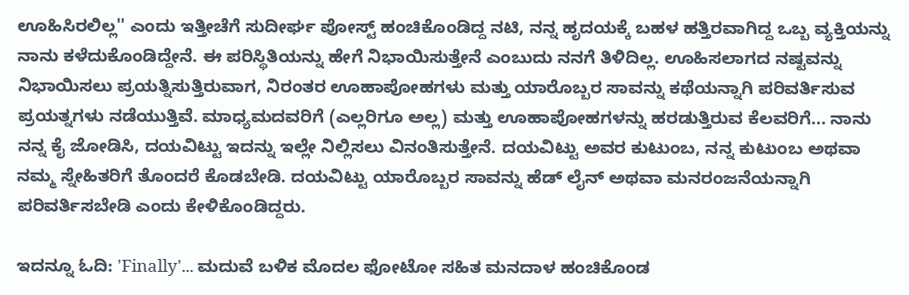ಊಹಿಸಿರಲಿಲ್ಲ'' ಎಂದು ಇತ್ತೀಚೆಗೆ ಸುದೀರ್ಘ ಪೋಸ್ಟ್ ಹಂಚಿಕೊಂಡಿದ್ದ ನಟಿ, ನನ್ನ ಹೃದಯಕ್ಕೆ ಬಹಳ ಹತ್ತಿರವಾಗಿದ್ದ ಒಬ್ಬ ವ್ಯಕ್ತಿಯನ್ನು ನಾನು ಕಳೆದುಕೊಂಡಿದ್ದೇನೆ. ಈ ಪರಿಸ್ಥಿತಿಯನ್ನು ಹೇಗೆ ನಿಭಾಯಿಸುತ್ತೇನೆ ಎಂಬುದು ನನಗೆ ತಿಳಿದಿಲ್ಲ. ಊಹಿಸಲಾಗದ ನಷ್ಟವನ್ನು ನಿಭಾಯಿಸಲು ಪ್ರಯತ್ನಿಸುತ್ತಿರುವಾಗ, ನಿರಂತರ ಊಹಾಪೋಹಗಳು ಮತ್ತು ಯಾರೊಬ್ಬರ ಸಾವನ್ನು ಕಥೆಯನ್ನಾಗಿ ಪರಿವರ್ತಿಸುವ ಪ್ರಯತ್ನಗಳು ನಡೆಯುತ್ತಿವೆ. ಮಾಧ್ಯಮದವರಿಗೆ (ಎಲ್ಲರಿಗೂ ಅಲ್ಲ) ಮತ್ತು ಊಹಾಪೋಹಗಳನ್ನು ಹರಡುತ್ತಿರುವ ಕೆಲವರಿಗೆ... ನಾನು ನನ್ನ ಕೈ ಜೋಡಿಸಿ, ದಯವಿಟ್ಟು ಇದನ್ನು ಇಲ್ಲೇ ನಿಲ್ಲಿಸಲು ವಿನಂತಿಸುತ್ತೇನೆ. ದಯವಿಟ್ಟು ಅವರ ಕುಟುಂಬ, ನನ್ನ ಕುಟುಂಬ ಅಥವಾ ನಮ್ಮ ಸ್ನೇಹಿತರಿಗೆ ತೊಂದರೆ ಕೊಡಬೇಡಿ. ದಯವಿಟ್ಟು ಯಾರೊಬ್ಬರ ಸಾವನ್ನು ಹೆಡ್ ಲೈನ್ ಅಥವಾ ಮನರಂಜನೆಯನ್ನಾಗಿ ಪರಿವರ್ತಿಸಬೇಡಿ ಎಂದು ಕೇಳಿಕೊಂಡಿದ್ದರು.

ಇದನ್ನೂ ಓದಿ: 'Finally'... ಮದುವೆ ಬಳಿಕ ಮೊದಲ ಫೋಟೋ ಸಹಿತ ಮನದಾಳ ಹಂಚಿಕೊಂಡ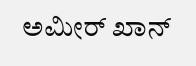ಅಮೀರ್ ಖಾನ್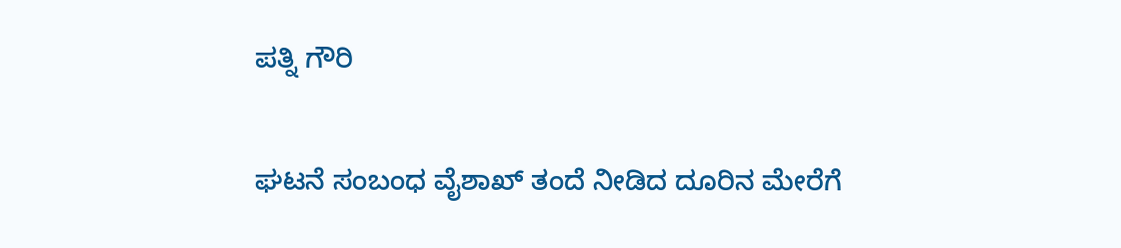ಪತ್ನಿ ಗೌರಿ

ಘಟನೆ ಸಂಬಂಧ ವೈಶಾಖ್ ತಂದೆ ನೀಡಿದ ದೂರಿನ ಮೇರೆಗೆ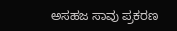ಅಸಹಜ ಸಾವು ಪ್ರಕರಣ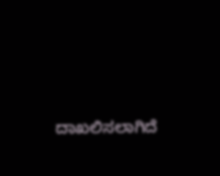ದಾಖಲಿಸಲಾಗಿದೆ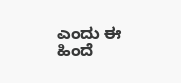ಎಂದು ಈ ಹಿಂದೆ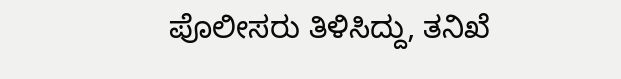ಪೊಲೀಸರು ತಿಳಿಸಿದ್ದು, ತನಿಖೆ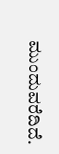ಮುಂದುವರೆದಿದೆ.